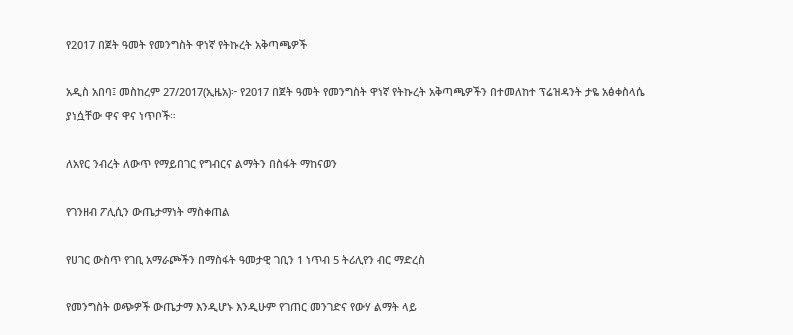የ2017 በጀት ዓመት የመንግስት ዋነኛ የትኩረት አቅጣጫዎች

አዲስ አበባ፤ መስከረም 27/2017(ኢዜአ)፦ የ2017 በጀት ዓመት የመንግስት ዋነኛ የትኩረት አቅጣጫዎችን በተመለከተ ፕሬዝዳንት ታዬ አፅቀስላሴ ያነሷቸው ዋና ዋና ነጥቦች።

ለአየር ንብረት ለውጥ የማይበገር የግብርና ልማትን በስፋት ማከናወን

የገንዘብ ፖሊሲን ውጤታማነት ማስቀጠል

የሀገር ውስጥ የገቢ አማራጮችን በማስፋት ዓመታዊ ገቢን 1 ነጥብ 5 ትሪሊየን ብር ማድረስ

የመንግስት ወጭዎች ውጤታማ እንዲሆኑ እንዲሁም የገጠር መንገድና የውሃ ልማት ላይ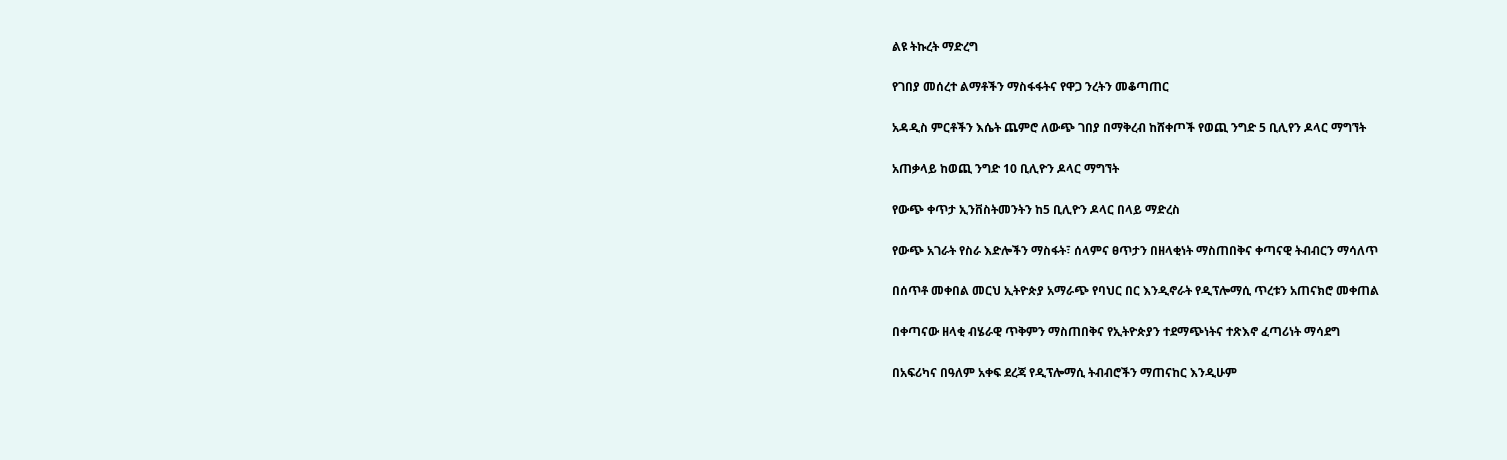ልዩ ትኩረት ማድረግ

የገበያ መሰረተ ልማቶችን ማስፋፋትና የዋጋ ንረትን መቆጣጠር

አዳዲስ ምርቶችን እሴት ጨምሮ ለውጭ ገበያ በማቅረብ ከሸቀጦች የወጪ ንግድ 5 ቢሊየን ዶላር ማግኘት

አጠቃላይ ከወጪ ንግድ 10 ቢሊዮን ዶላር ማግኘት

የውጭ ቀጥታ ኢንቨስትመንትን ከ5 ቢሊዮን ዶላር በላይ ማድረስ

የውጭ አገራት የስራ እድሎችን ማስፋት፣ ሰላምና ፀጥታን በዘላቂነት ማስጠበቅና ቀጣናዊ ትብብርን ማሳለጥ

በሰጥቶ መቀበል መርህ ኢትዮጵያ አማራጭ የባህር በር እንዲኖራት የዲፕሎማሲ ጥረቱን አጠናክሮ መቀጠል

በቀጣናው ዘላቂ ብሄራዊ ጥቅምን ማስጠበቅና የኢትዮጵያን ተደማጭነትና ተጽእኖ ፈጣሪነት ማሳደግ

በአፍሪካና በዓለም አቀፍ ደረጃ የዲፕሎማሲ ትብብሮችን ማጠናከር እንዲሁም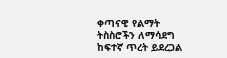ቀጣናዊ የልማት ትስስሮችን ለማሳደግ ከፍተኛ ጥረት ይደረጋል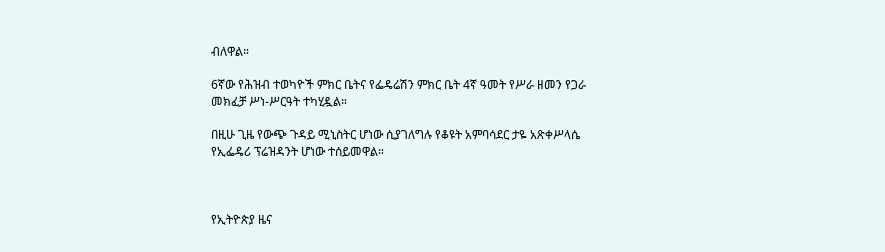ብለዋል።

6ኛው የሕዝብ ተወካዮች ምክር ቤትና የፌዴሬሽን ምክር ቤት 4ኛ ዓመት የሥራ ዘመን የጋራ መክፈቻ ሥነ-ሥርዓት ተካሂዷል።

በዚሁ ጊዜ የውጭ ጉዳይ ሚኒስትር ሆነው ሲያገለግሉ የቆዩት አምባሳደር ታዬ አጽቀሥላሴ የኢፌዴሪ ፕሬዝዳንት ሆነው ተሰይመዋል።



የኢትዮጵያ ዜና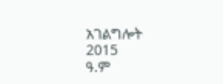አገልግሎት
2015
ዓ.ም